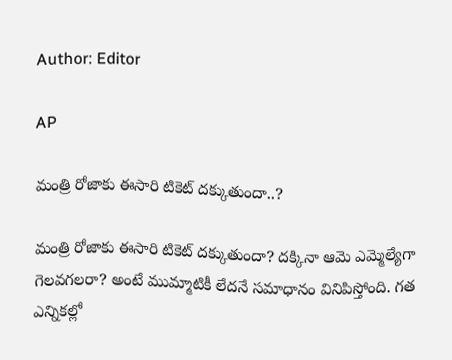Author: Editor

AP

మంత్రి రోజాకు ఈసారి టికెట్ దక్కుతుందా..?

మంత్రి రోజాకు ఈసారి టికెట్ దక్కుతుందా? దక్కినా ఆమె ఎమ్మెల్యేగా గెలవగలరా? అంటే ముమ్మాటికీ లేదనే సమాధానం వినిపిస్తోంది. గత ఎన్నికల్లో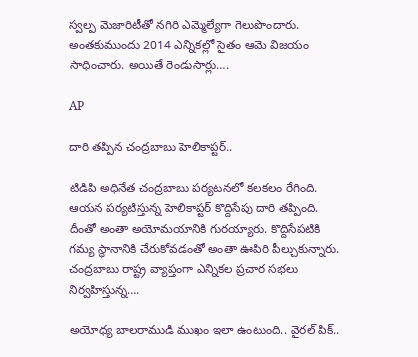స్వల్ప మెజారిటీతో నగిరి ఎమ్మెల్యేగా గెలుపొందారు. అంతకుముందు 2014 ఎన్నికల్లో సైతం ఆమె విజయం సాధించారు. అయితే రెండుసార్లు….

AP

దారి తప్పిన చంద్రబాబు హెలికాప్టర్..

టిడిపి అధినేత చంద్రబాబు పర్యటనలో కలకలం రేగింది. ఆయన పర్యటిస్తున్న హెలికాప్టర్ కొద్దిసేపు దారి తప్పింది. దీంతో అంతా అయోమయానికి గురయ్యారు. కొద్దిసేపటికి గమ్య స్థానానికి చేరుకోవడంతో అంతా ఊపిరి పీల్చుకున్నారు. చంద్రబాబు రాష్ట్ర వ్యాప్తంగా ఎన్నికల ప్రచార సభలు నిర్వహిస్తున్న….

అయోధ్య బాలరాముడి ముఖం ఇలా ఉంటుంది.. వైరల్ పిక్..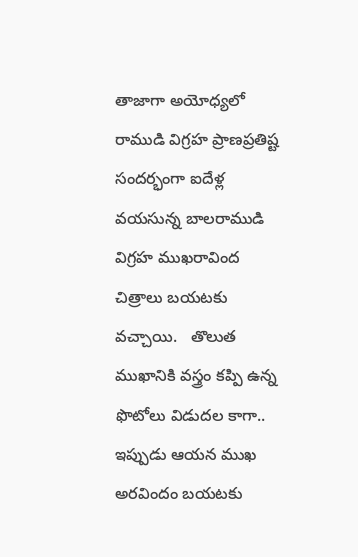తాజాగా అయోధ్యలో రాముడి విగ్రహ ప్రాణప్రతిష్ట సందర్భంగా ఐదేళ్ల వయసున్న బాలరాముడి విగ్రహ ముఖరావింద చిత్రాలు బయటకు వచ్చాయి.   తొలుత ముఖానికి వస్త్రం కప్పి ఉన్న ఫొటోలు విడుదల కాగా.. ఇప్పుడు ఆయన ముఖ అరవిందం బయటకు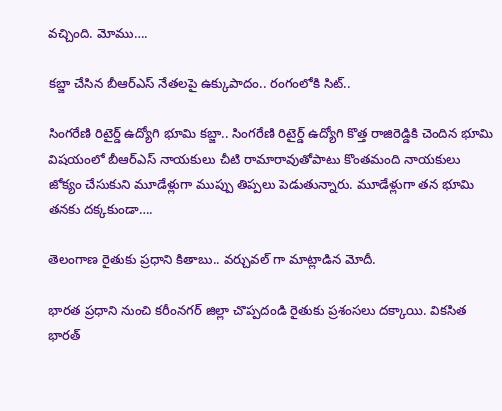వచ్చింది. మోము….

కబ్జా చేసిన బీఆర్ఎస్ నేతలపై ఉక్కుపాదం.. రంగంలోకి సిట్‌..

సింగరేణి రిటైర్డ్‌ ఉద్యోగి భూమి కబ్జా.. సింగరేణి రిటైర్డ్‌ ఉద్యోగి కొత్త రాజిరెడ్డికి చెందిన భూమి విషయంలో బీఆర్‌ఎస్‌ నాయకులు చీటి రామారావుతోపాటు కొంతమంది నాయకులు జోక్యం చేసుకుని మూడేళ్లుగా ముప్పు తిప్పలు పెడుతున్నారు. మూడేళ్లుగా తన భూమి తనకు దక్కకుండా….

తెలంగాణ రైతుకు ప్రధాని కితాబు.. వర్చువల్ గా మాట్లాడిన మోదీ.

భారత ప్రధాని నుంచి కరీంనగర్‌ జిల్లా చొప్పదండి రైతుకు ప్రశంసలు దక్కాయి. వికసిత భారత్‌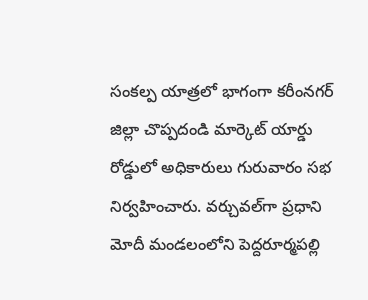సంకల్ప యాత్రలో భాగంగా కరీంనగర్‌ జిల్లా చొప్పదండి మార్కెట్‌ యార్డు రోడ్డులో అధికారులు గురువారం సభ నిర్వహించారు. వర్చువల్‌గా ప్రధాని మోదీ మండలంలోని పెద్దరూర్మపల్లి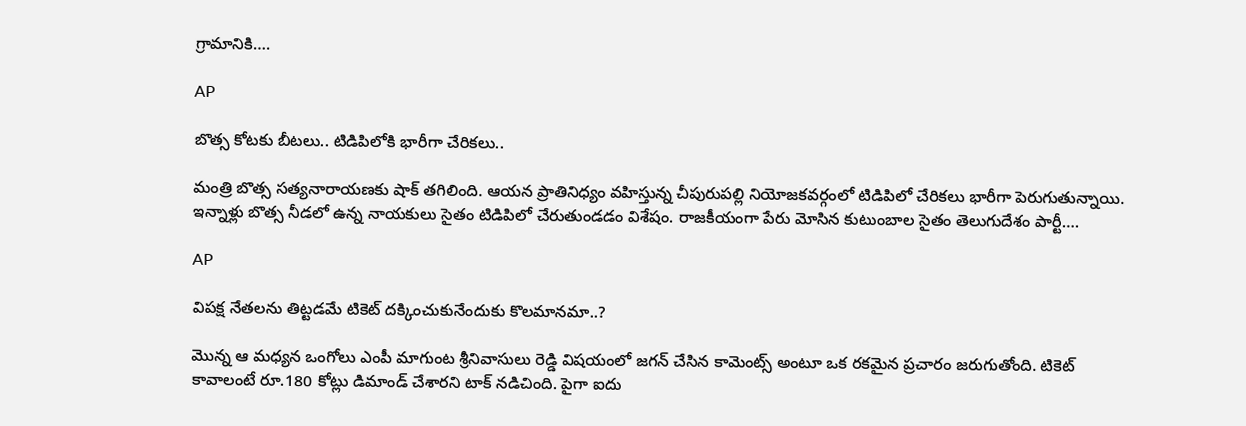గ్రామానికి….

AP

బొత్స కోటకు బీటలు.. టిడిపిలోకి భారీగా చేరికలు..

మంత్రి బొత్స సత్యనారాయణకు షాక్ తగిలింది. ఆయన ప్రాతినిధ్యం వహిస్తున్న చీపురుపల్లి నియోజకవర్గంలో టిడిపిలో చేరికలు భారీగా పెరుగుతున్నాయి. ఇన్నాళ్లు బొత్స నీడలో ఉన్న నాయకులు సైతం టిడిపిలో చేరుతుండడం విశేషం. రాజకీయంగా పేరు మోసిన కుటుంబాల సైతం తెలుగుదేశం పార్టీ….

AP

విపక్ష నేతలను తిట్టడమే టికెట్ దక్కించుకునేందుకు కొలమానమా..?

మొన్న ఆ మధ్యన ఒంగోలు ఎంపీ మాగుంట శ్రీనివాసులు రెడ్డి విషయంలో జగన్ చేసిన కామెంట్స్ అంటూ ఒక రకమైన ప్రచారం జరుగుతోంది. టికెట్ కావాలంటే రూ.180 కోట్లు డిమాండ్ చేశారని టాక్ నడిచింది. పైగా ఐదు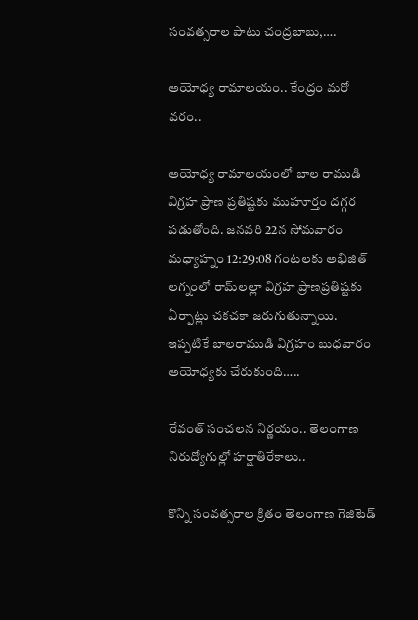సంవత్సరాల పాటు చంద్రబాబు,….

అయోధ్య రామాలయం.. కేంద్రం మరో వరం..

అయోధ్య రామాలయంలో బాల రాముడి విగ్రహ ప్రాణ ప్రతిష్టకు ముహూర్తం దగ్గర పడుతోంది. జనవరి 22న సోమవారం మధ్యాహ్నం 12:29:08 గంటలకు అభిజిత్‌ లగ్నంలో రామ్‌లల్లా విగ్రహ ప్రాణప్రతిష్టకు ఏర్పాట్లు చకచకా జరుగుతున్నాయి. ఇప్పటికే బాలరాముడి విగ్రహం బుధవారం అయోధ్యకు చేరుకుంది…..

రేవంత్ సంచలన నిర్ణయం.. తెలంగాణ నిరుద్యోగుల్లో హర్షాతిరేకాలు..

కొన్ని సంవత్సరాల క్రితం తెలంగాణ గెజిటెడ్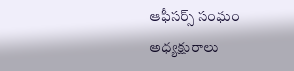ఆఫీసర్స్ సంఘం అధ్యక్షురాలు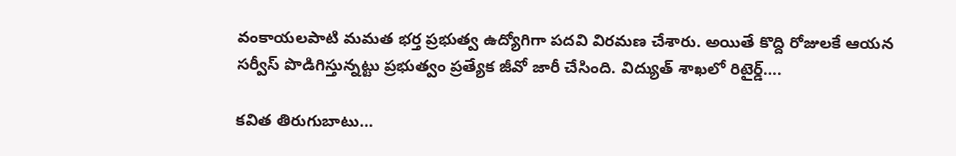వంకాయలపాటి మమత భర్త ప్రభుత్వ ఉద్యోగిగా పదవి విరమణ చేశారు. అయితే కొద్ది రోజులకే ఆయన సర్వీస్ పొడిగిస్తున్నట్టు ప్రభుత్వం ప్రత్యేక జీవో జారీ చేసింది. విద్యుత్ శాఖలో రిటైర్డ్….

కవిత తిరుగుబాటు…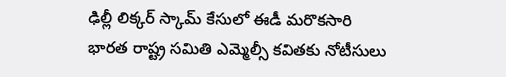ఢిల్లీ లిక్కర్ స్కామ్ కేసులో ఈడీ మరొకసారి భారత రాష్ట్ర సమితి ఎమ్మెల్సీ కవితకు నోటీసులు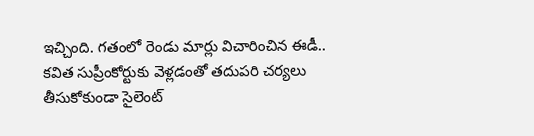ఇచ్చింది. గతంలో రెండు మార్లు విచారించిన ఈడీ.. కవిత సుప్రీంకోర్టుకు వెళ్లడంతో తదుపరి చర్యలు తీసుకోకుండా సైలెంట్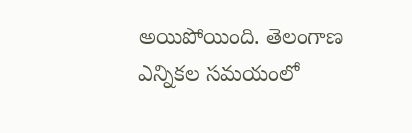అయిపోయింది. తెలంగాణ ఎన్నికల సమయంలో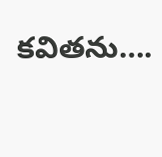కవితను….